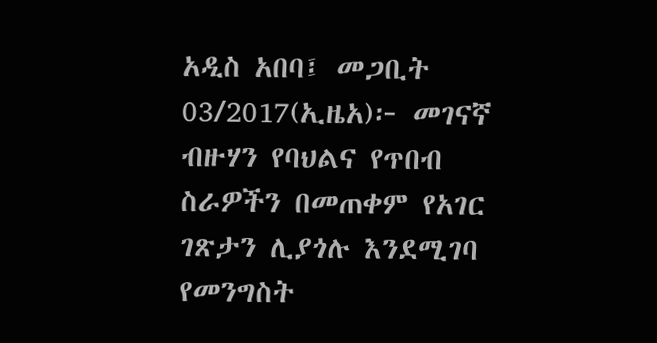አዲስ አበባ፤ መጋቢት 03/2017(ኢዜአ)፦ መገናኛ ብዙሃን የባህልና የጥበብ ስራዎችን በመጠቀም የአገር ገጽታን ሊያጎሉ እንደሚገባ የመንግስት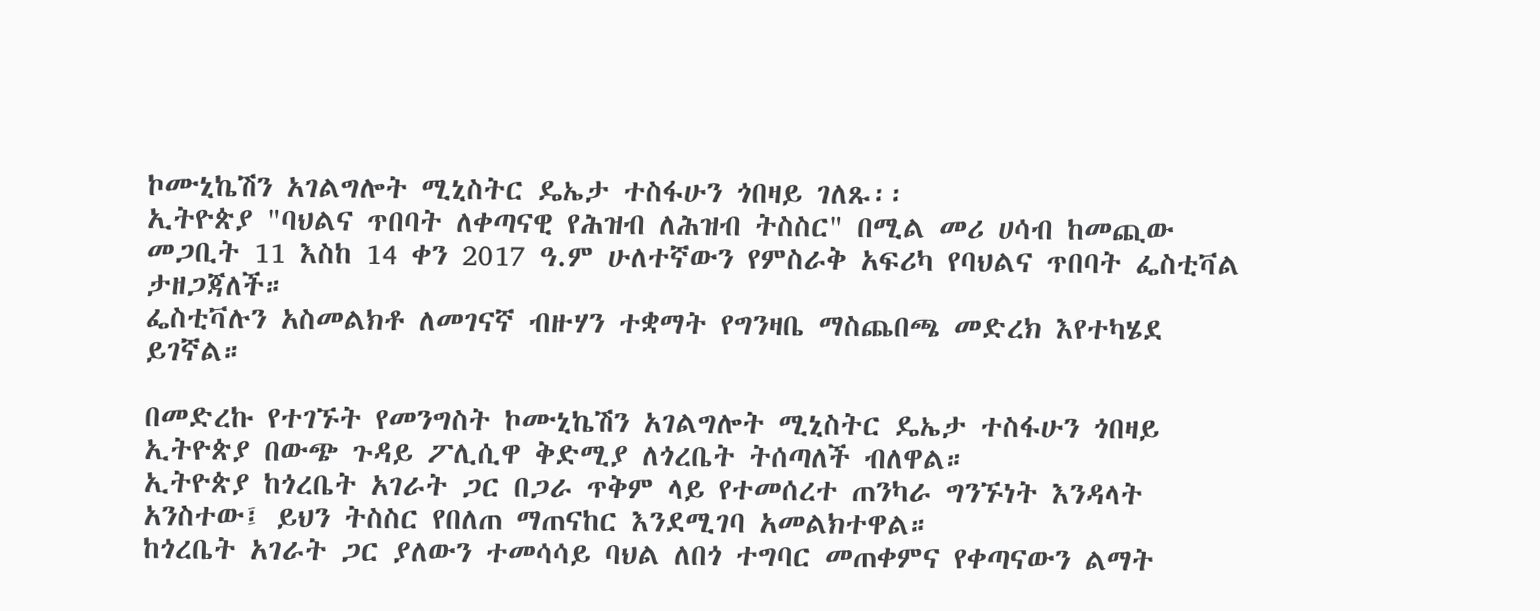ኮሙኒኬሽን አገልግሎት ሚኒስትር ዴኤታ ተስፋሁን ጎበዛይ ገለጹ፡፡
ኢትዮጵያ "ባህልና ጥበባት ለቀጣናዊ የሕዝብ ለሕዝብ ትስስር" በሚል መሪ ሀሳብ ከመጪው መጋቢት 11 እስከ 14 ቀን 2017 ዓ.ም ሁለተኛውን የምስራቅ አፍሪካ የባህልና ጥበባት ፌስቲቫል ታዘጋጃለች።
ፌስቲቫሉን አስመልክቶ ለመገናኛ ብዙሃን ተቋማት የግንዛቤ ማስጨበጫ መድረክ እየተካሄደ ይገኛል።

በመድረኩ የተገኙት የመንግስት ኮሙኒኬሽን አገልግሎት ሚኒስትር ዴኤታ ተስፋሁን ጎበዛይ ኢትዮጵያ በውጭ ጉዳይ ፖሊሲዋ ቅድሚያ ለጎረቤት ትሰጣለች ብለዋል።
ኢትዮጵያ ከጎረቤት አገራት ጋር በጋራ ጥቅም ላይ የተመሰረተ ጠንካራ ግንኙነት እንዳላት አንስተው፤ ይህን ትስስር የበለጠ ማጠናከር እንደሚገባ አመልክተዋል።
ከጎረቤት አገራት ጋር ያለውን ተመሳሳይ ባህል ለበጎ ተግባር መጠቀምና የቀጣናውን ልማት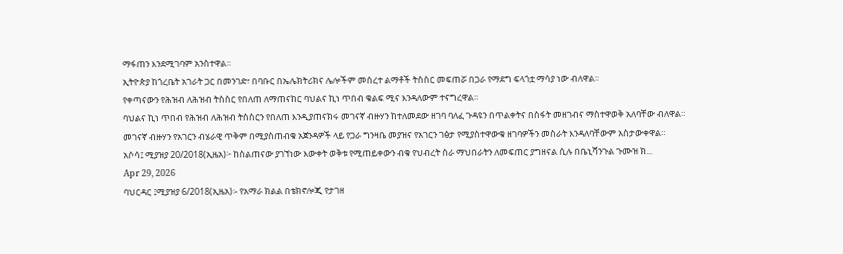ማፋጠን እንደሚገባም አንስተዋል።
ኢትዮጵያ ከጎረቤት አገራት ጋር በመንገድ፣ በባቡር በኤሌክትሪክና ሌሎችም መሰረተ ልማቶች ትስስር መፍጠሯ በጋራ የማደግ ፍላጎቷ ማሳያ ነው ብለዋል።
የቀጣናውን የሕዝብ ለሕዝብ ትስስር የበለጠ ለማጠናከር ባህልና ኪነ ጥበብ ቁልፍ ሚና እንዳለውም ተናግረዋል።
ባህልና ኪነ ጥበብ የሕዝብ ለሕዝብ ትስስርን የበለጠ እንዲያጠናክሩ መገናኛ ብዙሃን ከተለመደው ዘገባ ባለፈ ጉዳዩን በጥልቀትና በስፋት መዘገብና ማስተዋወቅ አለባቸው ብለዋል።
መገናኛ ብዙሃን የአገርን ብሄራዊ ጥቅም በሚያስጠብቁ አጀንዳዎች ላይ የጋራ ግንዛቤ መያዝና የአገርን ገፅታ የሚያስተዋውቁ ዘገባዎችን መስራት እንዳለባቸውም አስታውቀዋል።
አሶሳ፤ ሚያዝያ 20/2018(ኢዜአ)፦ ከስልጠናው ያገኘነው እውቀት ወቅቱ የሚጠይቀውን ብቁ የህብረት ስራ ማህበራትን ለመፍጠር ያግዘናል ሲሉ በቤኒሻንጉል ጉሙዝ ክ...
Apr 29, 2026
ባህርዳር ፤ሚያዝያ 6/2018(ኢዜአ)፡- የአማራ ክልል በቴክኖሎጂ የታገዘ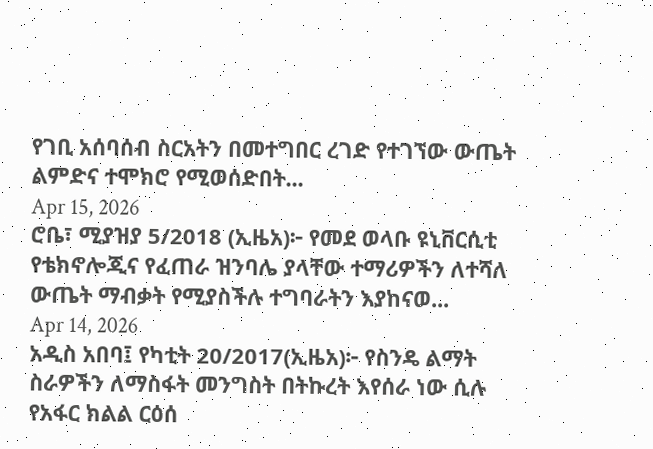የገቢ አሰባሰብ ስርአትን በመተግበር ረገድ የተገኘው ውጤት ልምድና ተሞክሮ የሚወሰድበት...
Apr 15, 2026
ሮቤ፣ ሚያዝያ 5/2018 (ኢዜአ)፦ የመደ ወላቡ ዩኒቨርሲቲ የቴክኖሎጂና የፈጠራ ዝንባሌ ያላቸው ተማሪዎችን ለተሻለ ውጤት ማብቃት የሚያስችሉ ተግባራትን እያከናወ...
Apr 14, 2026
አዲስ አበባ፤ የካቲት 20/2017(ኢዜአ)፦ የስንዴ ልማት ስራዎችን ለማስፋት መንግስት በትኩረት እየሰራ ነው ሲሉ የአፋር ክልል ርዕሰ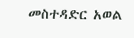መስተዳድር አወል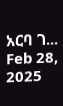አርባ ገ...
Feb 28, 2025